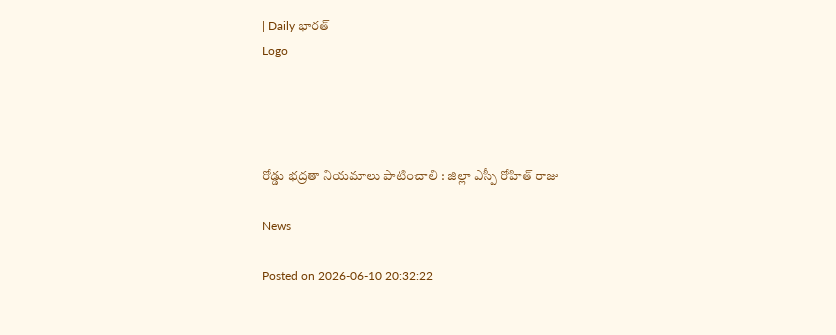| Daily భారత్
Logo




రోడ్డు భద్రతా నియమాలు పాటించాలి : జిల్లా ఎస్పీ రోహిత్ రాజు

News

Posted on 2026-06-10 20:32:22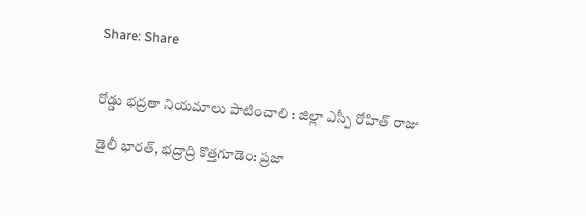Share: Share


రోడ్డు భద్రతా నియమాలు పాటించాలి : జిల్లా ఎస్పీ రోహిత్ రాజు

డైలీ భారత్, భద్రాద్రి కొత్తగూడెం: ప్రజా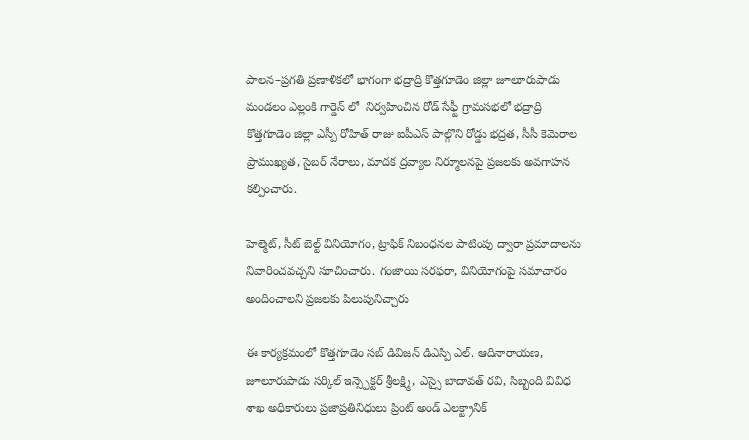పాలన–ప్రగతి ప్రణాళికలో భాగంగా భద్రాద్రి కొత్తగూడెం జిల్లా జూలూరుపాడు మండలం ఎల్లంకి గార్డెన్ లో  నిర్వహించిన రోడ్ సేఫ్టీ గ్రామసభలో భద్రాద్రి కొత్తగూడెం జిల్లా ఎస్పీ రోహిత్ రాజు ఐపీఎస్ పాల్గొని రోడ్డు భద్రత, సీసీ కెమెరాల ప్రాముఖ్యత, సైబర్ నేరాలు, మాదక ద్రవ్యాల నిర్మూలనపై ప్రజలకు అవగాహన కల్పించారు.

హెల్మెట్, సీట్ బెల్ట్ వినియోగం, ట్రాఫిక్ నిబంధనల పాటింపు ద్వారా ప్రమాదాలను నివారించవచ్చని సూచించారు. గంజాయి సరఫరా, వినియోగంపై సమాచారం అందించాలని ప్రజలకు పిలుపునిచ్చారు

ఈ కార్యక్రమంలో కొత్తగూడెం సబ్ డివిజన్ డిఎస్పి ఎల్. ఆదినారాయణ, జూలూరుపాడు సర్కిల్ ఇన్స్పెక్టర్ శ్రీలక్ష్మి, ఎస్సై బాదావత్ రవి, సిబ్బంది వివిధ శాఖ అధికారులు ప్రజాప్రతినిధులు ప్రింట్ అండ్ ఎలక్ట్రానిక్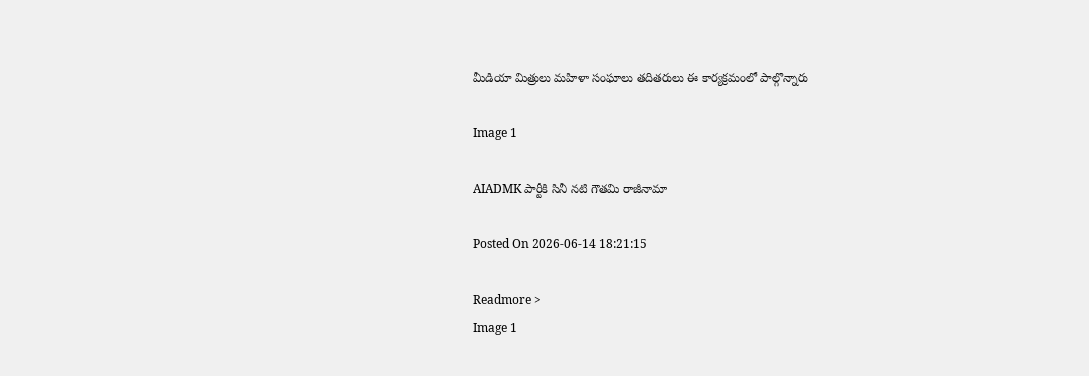మీడియా మిత్రులు మహిళా సంఘాలు తదితరులు ఈ కార్యక్రమంలో పాల్గొన్నారు

Image 1

AIADMK పార్టీకి సినీ నటి గౌతమి రాజీనామా

Posted On 2026-06-14 18:21:15

Readmore >
Image 1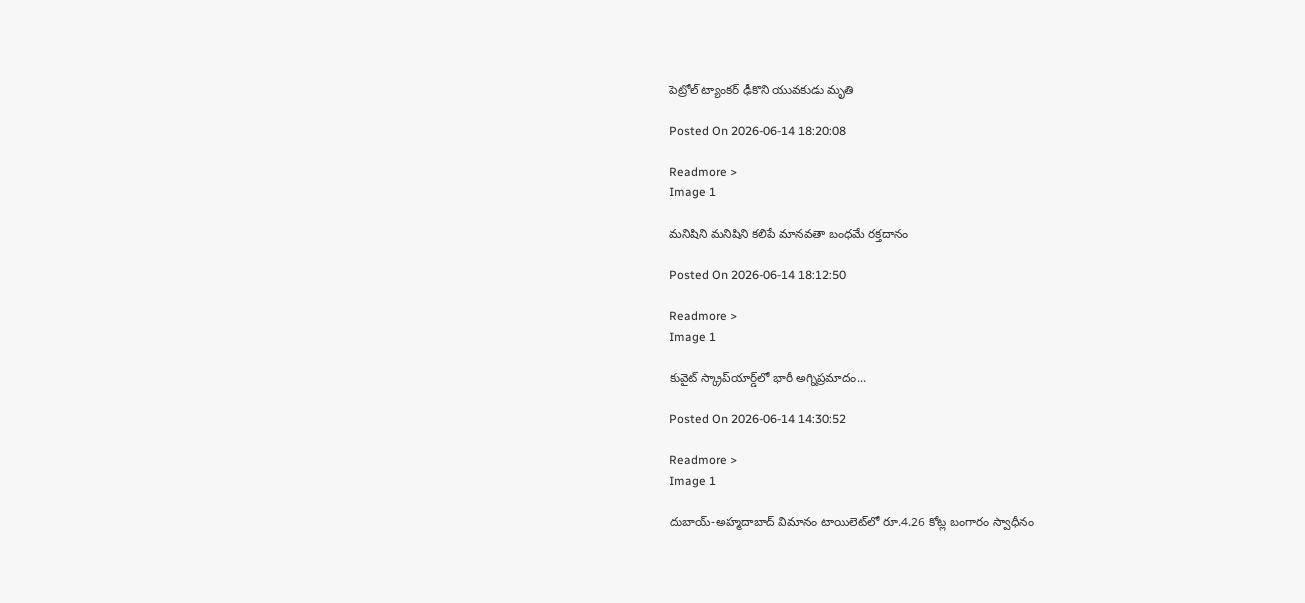పెట్రోల్ ట్యాంకర్ ఢీకొని యువకుడు మృతి

Posted On 2026-06-14 18:20:08

Readmore >
Image 1

మనిషిని మనిషిని కలిపే మానవతా బంధమే రక్తదానం

Posted On 2026-06-14 18:12:50

Readmore >
Image 1

కువైట్ స్క్రాప్‌యార్డ్‌లో భారీ అగ్నిప్రమాదం...

Posted On 2026-06-14 14:30:52

Readmore >
Image 1

దుబాయ్-అహ్మదాబాద్ విమానం టాయిలెట్‌లో రూ.4.26 కోట్ల బంగారం స్వాధీనం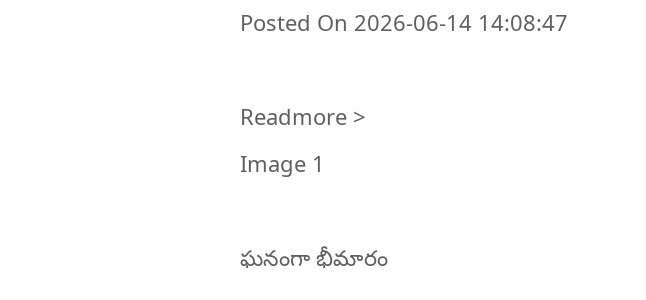Posted On 2026-06-14 14:08:47

Readmore >
Image 1

ఘనంగా భీమారం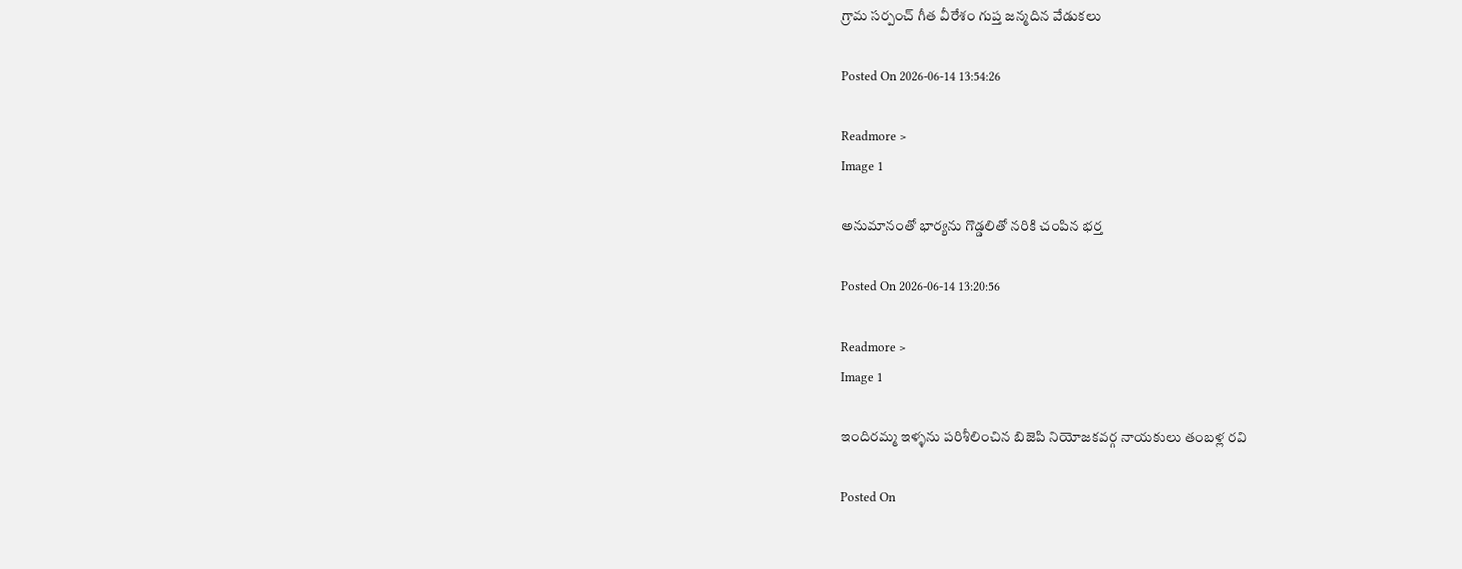గ్రామ సర్పంచ్ గీత వీరేశం గుప్త జన్మదిన వేడుకలు

Posted On 2026-06-14 13:54:26

Readmore >
Image 1

అనుమానంతో భార్యను గొడ్డలితో నరికి చంపిన భర్త

Posted On 2026-06-14 13:20:56

Readmore >
Image 1

ఇందిరమ్మ ఇళ్ళను పరిశీలించిన బిజెపి నియోజకవర్గ నాయకులు తంబళ్ల రవి

Posted On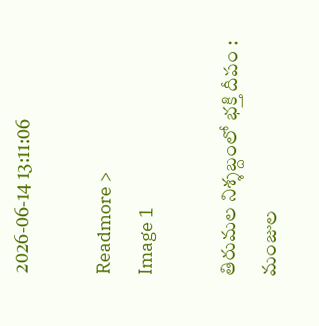2026-06-14 13:11:06

Readmore >
Image 1

తిరుమల నిశ్శబ్దంలో భక్తి దీపం : మంజుల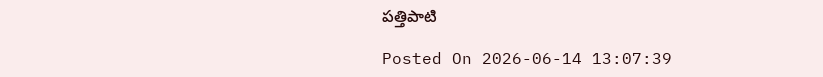పత్తిపాటి

Posted On 2026-06-14 13:07:39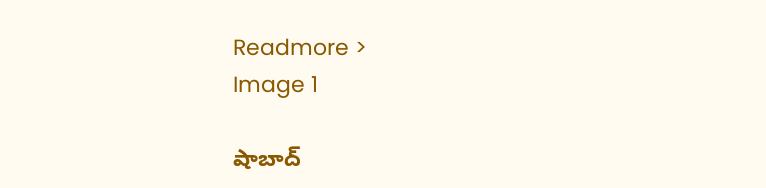Readmore >
Image 1

షాబాద్‌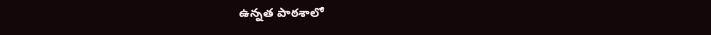ఉన్నత పాఠశాలో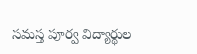సమస్త పూర్వ విద్యార్థుల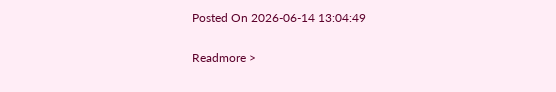Posted On 2026-06-14 13:04:49

Readmore >